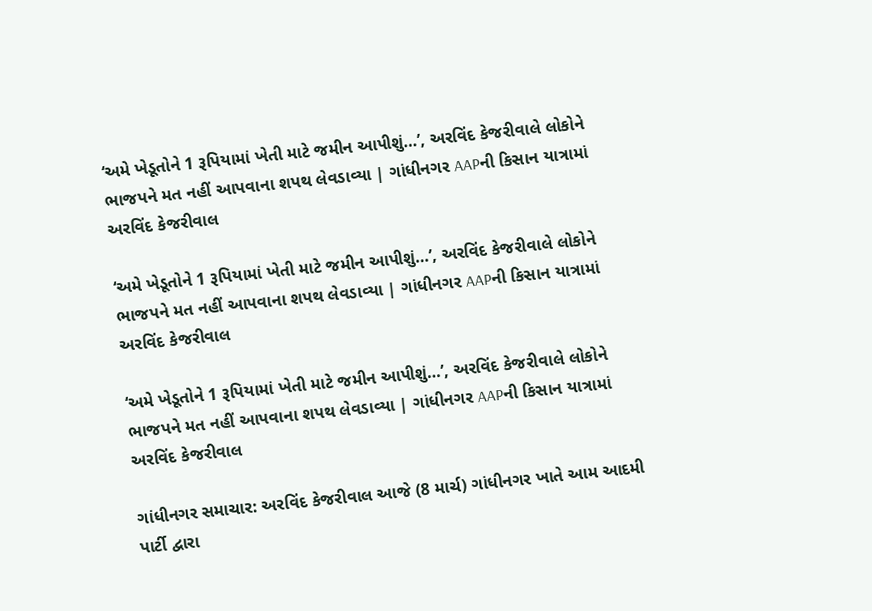‘અમે ખેડૂતોને 1 રૂપિયામાં ખેતી માટે જમીન આપીશું…’, અરવિંદ કેજરીવાલે લોકોને ભાજપને મત નહીં આપવાના શપથ લેવડાવ્યા | ગાંધીનગર AAPની કિસાન યાત્રામાં અરવિંદ કેજરીવાલ

‘અમે ખેડૂતોને 1 રૂપિયામાં ખેતી માટે જમીન આપીશું…’, અરવિંદ કેજરીવાલે લોકોને ભાજપને મત નહીં આપવાના શપથ લેવડાવ્યા | ગાંધીનગર AAPની કિસાન યાત્રામાં અરવિંદ કેજરીવાલ

‘અમે ખેડૂતોને 1 રૂપિયામાં ખેતી માટે જમીન આપીશું…’, અરવિંદ કેજરીવાલે લોકોને ભાજપને મત નહીં આપવાના શપથ લેવડાવ્યા | ગાંધીનગર AAPની કિસાન યાત્રામાં અરવિંદ કેજરીવાલ

ગાંધીનગર સમાચાર: અરવિંદ કેજરીવાલ આજે (8 માર્ચ) ગાંધીનગર ખાતે આમ આદમી પાર્ટી દ્વારા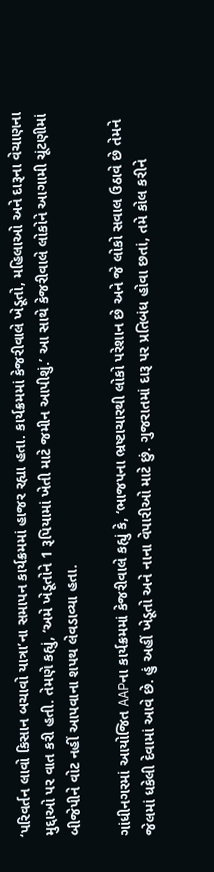‘પરિવર્તન લાવો કિસાન બચાવો યાત્રા’ના સમાપન કાર્યક્રમમાં હાજર રહ્યા હતા. કાર્યક્રમમાં કેજરીવાલે ખેડૂતો, મહિલાઓ અને દારૂના વેચાણના મુદ્દાઓ પર વાત કરી હતી. તેમણે કહ્યું, ‘અમે ખેડૂતોને 1 રૂપિયામાં ખેતી માટે જમીન આપીશું.’ આ સાથે કેજરીવાલે લોકોને આગામી ચૂંટણીમાં બીજેપીને વોટ નહીં આપવાના શપથ લેવડાવ્યા હતા.

ગાંધીનગરમાં આયોજિત AAPના કાર્યક્રમમાં કેજરીવાલે કહ્યું કે, ‘ભાજપના ભ્રષ્ટાચારથી લોકો પરેશાન છે અને જે લોકો સવાલ ઉઠાવે છે તેમને જેલમાં ધકેલી દેવામાં આવે છે. હું અહીં ખેડૂતો અને નાના વેપારીઓ માટે છું. ગુજરાતમાં દારૂ પર પ્રતિબંધ હોવા છતાં, તમે કોલ કરીને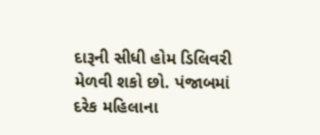દારૂની સીધી હોમ ડિલિવરી મેળવી શકો છો. પંજાબમાં દરેક મહિલાના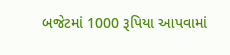બજેટમાં 1000 રૂપિયા આપવામાં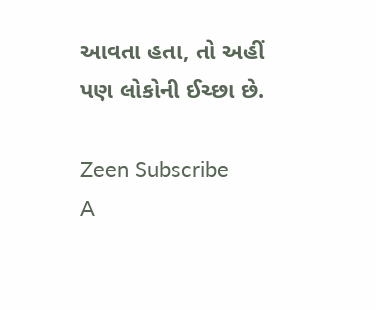આવતા હતા, તો અહીં પણ લોકોની ઈચ્છા છે.

Zeen Subscribe
A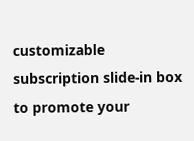customizable subscription slide-in box to promote your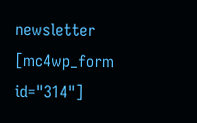newsletter
[mc4wp_form id="314"]